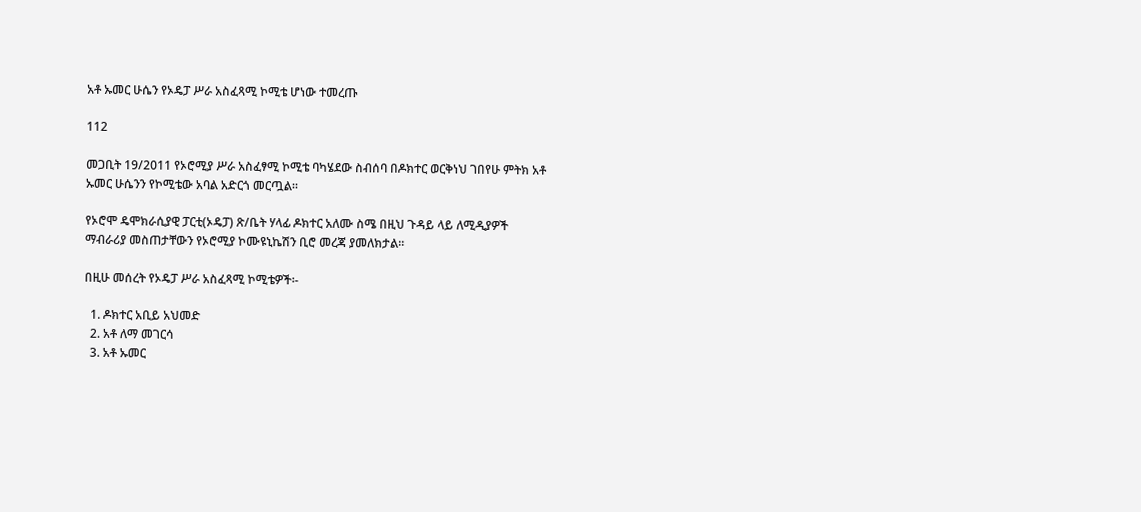አቶ ኡመር ሁሴን የኦዴፓ ሥራ አስፈጻሚ ኮሚቴ ሆነው ተመረጡ

112

መጋቢት 19/2011 የኦሮሚያ ሥራ አስፈፃሚ ኮሚቴ ባካሄደው ስብሰባ በዶክተር ወርቅነህ ገበየሁ ምትክ አቶ ኡመር ሁሴንን የኮሚቴው አባል አድርጎ መርጧል።

የኦሮሞ ዴሞክራሲያዊ ፓርቲ(ኦዴፓ) ጽ/ቤት ሃላፊ ዶክተር አለሙ ስሜ በዚህ ጉዳይ ላይ ለሚዲያዎች ማብራሪያ መስጠታቸውን የኦሮሚያ ኮሙዩኒኬሽን ቢሮ መረጃ ያመለክታል።

በዚሁ መሰረት የኦዴፓ ሥራ አስፈጻሚ ኮሚቴዎች፡-

  1. ዶክተር አቢይ አህመድ
  2. አቶ ለማ መገርሳ
  3. አቶ ኡመር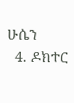ሁሴን
  4. ዶክተር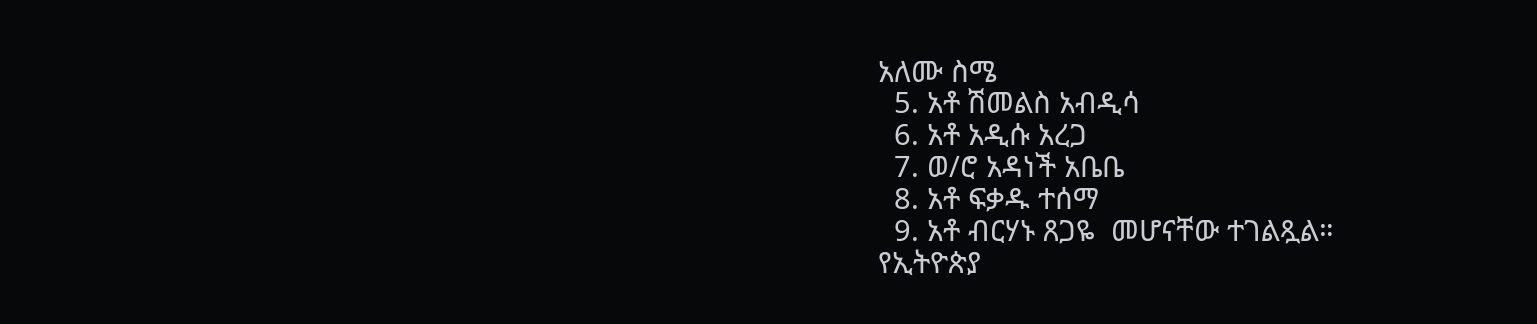አለሙ ስሜ
  5. አቶ ሽመልስ አብዲሳ
  6. አቶ አዲሱ አረጋ
  7. ወ/ሮ አዳነች አቤቤ
  8. አቶ ፍቃዱ ተሰማ
  9. አቶ ብርሃኑ ጸጋዬ  መሆናቸው ተገልጿል።
የኢትዮጵያ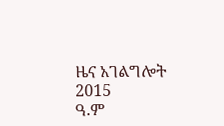ዜና አገልግሎት
2015
ዓ.ም